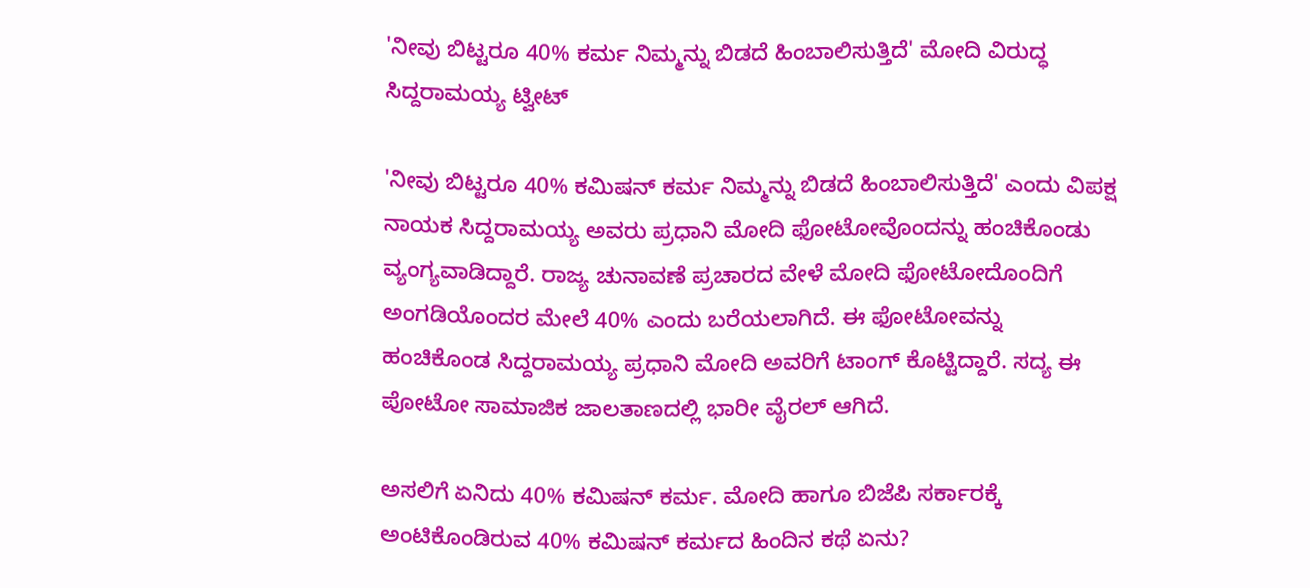'ನೀವು ಬಿಟ್ಟರೂ 40% ಕರ್ಮ ನಿಮ್ಮನ್ನು ಬಿಡದೆ ಹಿಂಬಾಲಿಸುತ್ತಿದೆ' ಮೋದಿ ವಿರುದ್ಧ ಸಿದ್ದರಾಮಯ್ಯ ಟ್ವೀಟ್

'ನೀವು ಬಿಟ್ಟರೂ 40% ಕಮಿಷನ್ ಕರ್ಮ ನಿಮ್ಮನ್ನು ಬಿಡದೆ ಹಿಂಬಾಲಿಸುತ್ತಿದೆ' ಎಂದು ವಿಪಕ್ಷ ನಾಯಕ ಸಿದ್ದರಾಮಯ್ಯ ಅವರು ಪ್ರಧಾನಿ ಮೋದಿ ಫೋಟೋವೊಂದನ್ನು ಹಂಚಿಕೊಂಡು ವ್ಯಂಗ್ಯವಾಡಿದ್ದಾರೆ. ರಾಜ್ಯ ಚುನಾವಣೆ ಪ್ರಚಾರದ ವೇಳೆ ಮೋದಿ ಫೋಟೋದೊಂದಿಗೆ ಅಂಗಡಿಯೊಂದರ ಮೇಲೆ 40% ಎಂದು ಬರೆಯಲಾಗಿದೆ. ಈ ಫೋಟೋವನ್ನು ಹಂಚಿಕೊಂಡ ಸಿದ್ದರಾಮಯ್ಯ ಪ್ರಧಾನಿ ಮೋದಿ ಅವರಿಗೆ ಟಾಂಗ್ ಕೊಟ್ಟಿದ್ದಾರೆ. ಸದ್ಯ ಈ ಪೋಟೋ ಸಾಮಾಜಿಕ ಜಾಲತಾಣದಲ್ಲಿ ಭಾರೀ ವೈರಲ್ ಆಗಿದೆ.

ಅಸಲಿಗೆ ಏನಿದು 40% ಕಮಿಷನ್ ಕರ್ಮ. ಮೋದಿ ಹಾಗೂ ಬಿಜೆಪಿ ಸರ್ಕಾರಕ್ಕೆ ಅಂಟಿಕೊಂಡಿರುವ 40% ಕಮಿಷನ್ ಕರ್ಮದ ಹಿಂದಿನ ಕಥೆ ಏನು?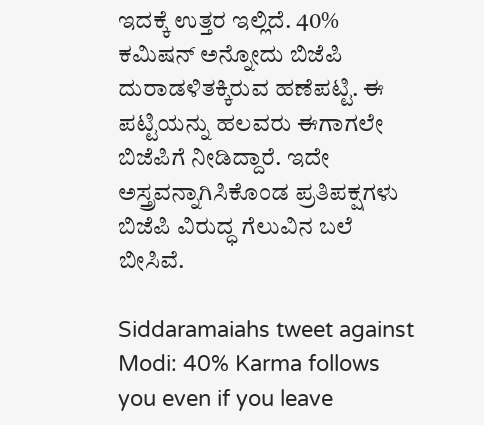ಇದಕ್ಕೆ ಉತ್ತರ ಇಲ್ಲಿದೆ. 40% ಕಮಿಷನ್ ಅನ್ನೋದು ಬಿಜೆಪಿ ದುರಾಡಳಿತಕ್ಕಿರುವ ಹಣೆಪಟ್ಟಿ. ಈ ಪಟ್ಟಿಯನ್ನು ಹಲವರು ಈಗಾಗಲೇ ಬಿಜೆಪಿಗೆ ನೀಡಿದ್ದಾರೆ. ಇದೇ ಅಸ್ತ್ರವನ್ನಾಗಿಸಿಕೊಂಡ ಪ್ರತಿಪಕ್ಷಗಳು ಬಿಜೆಪಿ ವಿರುದ್ಧ ಗೆಲುವಿನ ಬಲೆ ಬೀಸಿವೆ.

Siddaramaiahs tweet against Modi: 40% Karma follows you even if you leave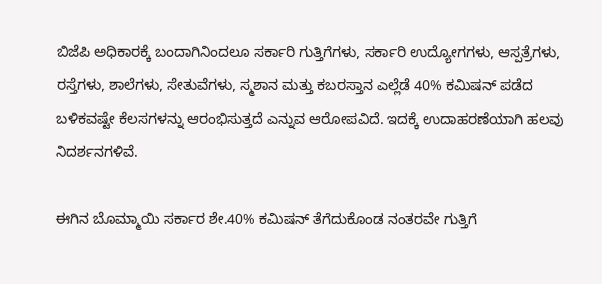ಬಿಜೆಪಿ ಅಧಿಕಾರಕ್ಕೆ ಬಂದಾಗಿನಿಂದಲೂ ಸರ್ಕಾರಿ ಗುತ್ತಿಗೆಗಳು, ಸರ್ಕಾರಿ ಉದ್ಯೋಗಗಳು, ಆಸ್ಪತ್ರೆಗಳು, ರಸ್ತೆಗಳು, ಶಾಲೆಗಳು, ಸೇತುವೆಗಳು, ಸ್ಮಶಾನ ಮತ್ತು ಕಬರಸ್ತಾನ ಎಲ್ಲೆಡೆ 40% ಕಮಿಷನ್ ಪಡೆದ ಬಳಿಕವಷ್ಟೇ ಕೆಲಸಗಳನ್ನು ಆರಂಭಿಸುತ್ತದೆ ಎನ್ನುವ ಆರೋಪವಿದೆ. ಇದಕ್ಕೆ ಉದಾಹರಣೆಯಾಗಿ ಹಲವು ನಿದರ್ಶನಗಳಿವೆ.

ಈಗಿನ ಬೊಮ್ಮಾಯಿ ಸರ್ಕಾರ ಶೇ.40% ಕಮಿಷನ್ ತೆಗೆದುಕೊಂಡ ನಂತರವೇ ಗುತ್ತಿಗೆ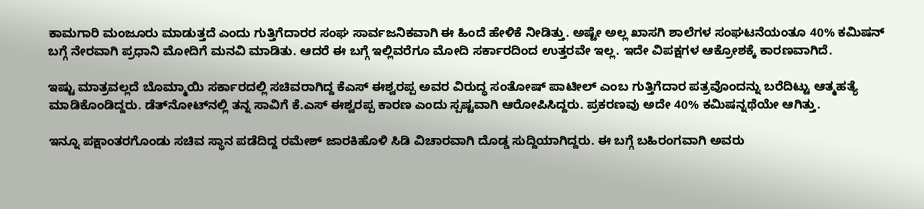ಕಾಮಗಾರಿ ಮಂಜೂರು ಮಾಡುತ್ತದೆ ಎಂದು ಗುತ್ತಿಗೆದಾರರ ಸಂಘ ಸಾರ್ವಜನಿಕವಾಗಿ ಈ ಹಿಂದೆ ಹೇಳಿಕೆ ನೀಡಿತ್ತು. ಅಷ್ಟೇ ಅಲ್ಲ ಖಾಸಗಿ ಶಾಲೆಗಳ ಸಂಘಟನೆಯಂತೂ 40% ಕಮಿಷನ್ ಬಗ್ಗೆ ನೇರವಾಗಿ ಪ್ರಧಾನಿ ಮೋದಿಗೆ ಮನವಿ ಮಾಡಿತು. ಆದರೆ ಈ ಬಗ್ಗೆ ಇಲ್ಲಿವರೆಗೂ ಮೋದಿ ಸರ್ಕಾರದಿಂದ ಉತ್ತರವೇ ಇಲ್ಲ. ಇದೇ ವಿಪಕ್ಷಗಳ ಆಕ್ರೋಶಕ್ಕೆ ಕಾರಣವಾಗಿದೆ.

ಇಷ್ಟು ಮಾತ್ರವಲ್ಲದೆ ಬೊಮ್ಮಾಯಿ ಸರ್ಕಾರದಲ್ಲಿ ಸಚಿವರಾಗಿದ್ದ ಕೆಎಸ್‌ ಈಶ್ವರಪ್ಪ ಅವರ ವಿರುದ್ಧ ಸಂತೋಷ್ ಪಾಟೀಲ್ ಎಂಬ ಗುತ್ತಿಗೆದಾರ ಪತ್ರವೊಂದನ್ನು ಬರೆದಿಟ್ಟು ಆತ್ಮಹತ್ಯೆ ಮಾಡಿಕೊಂಡಿದ್ದರು. ಡೆತ್‌ನೋಟ್‌ನಲ್ಲಿ ತನ್ನ ಸಾವಿಗೆ ಕೆ.ಎಸ್ ಈಶ್ವರಪ್ಪ ಕಾರಣ ಎಂದು ಸ್ಪಷ್ಟವಾಗಿ ಆರೋಪಿಸಿದ್ದರು. ಪ್ರಕರಣವು ಅದೇ 40% ಕಮಿಷನ್ನಥೆಯೇ ಆಗಿತ್ತು.

ಇನ್ನೂ ಪಕ್ಷಾಂತರಗೊಂಡು ಸಚಿವ ಸ್ಥಾನ ಪಡೆದಿದ್ದ ರಮೇಶ್ ಜಾರಕಿಹೊಳಿ ಸಿಡಿ ವಿಚಾರವಾಗಿ ದೊಡ್ಡ ಸುದ್ದಿಯಾಗಿದ್ದರು. ಈ ಬಗ್ಗೆ ಬಹಿರಂಗವಾಗಿ ಅವರು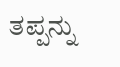ತಪ್ಪನ್ನು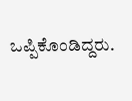ಒಪ್ಪಿಕೊಂಡಿದ್ದರು.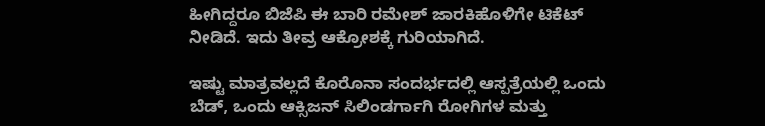ಹೀಗಿದ್ದರೂ ಬಿಜೆಪಿ ಈ ಬಾರಿ ರಮೇಶ್ ಜಾರಕಿಹೊಳಿಗೇ ಟಿಕೆಟ್ ನೀಡಿದೆ. ಇದು ತೀವ್ರ ಆಕ್ರೋಶಕ್ಕೆ ಗುರಿಯಾಗಿದೆ.

ಇಷ್ಟು ಮಾತ್ರವಲ್ಲದೆ ಕೊರೊನಾ ಸಂದರ್ಭದಲ್ಲಿ ಆಸ್ಪತ್ರೆಯಲ್ಲಿ ಒಂದು ಬೆಡ್, ಒಂದು ಆಕ್ಸಿಜನ್ ಸಿಲಿಂಡರ್ಗಾಗಿ ರೋಗಿಗಳ ಮತ್ತು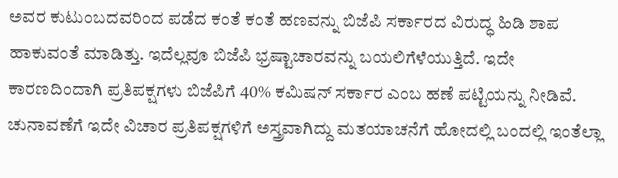ಅವರ ಕುಟುಂಬದವರಿಂದ ಪಡೆದ ಕಂತೆ ಕಂತೆ ಹಣವನ್ನು ಬಿಜೆಪಿ ಸರ್ಕಾರದ ವಿರುದ್ಧ ಹಿಡಿ ಶಾಪ ಹಾಕುವಂತೆ ಮಾಡಿತ್ತು. ಇದೆಲ್ಲವೂ ಬಿಜೆಪಿ ಭ್ರಷ್ಟಾಚಾರವನ್ನು ಬಯಲಿಗೆಳೆಯುತ್ತಿದೆ. ಇದೇ ಕಾರಣದಿಂದಾಗಿ ಪ್ರತಿಪಕ್ಷಗಳು ಬಿಜೆಪಿಗೆ 40% ಕಮಿಷನ್ ಸರ್ಕಾರ ಎಂಬ ಹಣೆ ಪಟ್ಟಿಯನ್ನು ನೀಡಿವೆ. ಚುನಾವಣೆಗೆ ಇದೇ ವಿಚಾರ ಪ್ರತಿಪಕ್ಷಗಳಿಗೆ ಅಸ್ತ್ರವಾಗಿದ್ದು ಮತಯಾಚನೆಗೆ ಹೋದಲ್ಲಿ ಬಂದಲ್ಲಿ ಇಂತೆಲ್ಲಾ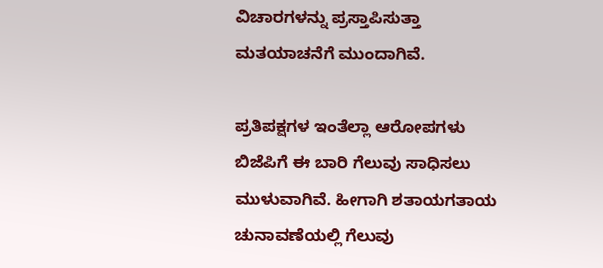ವಿಚಾರಗಳನ್ನು ಪ್ರಸ್ತಾಪಿಸುತ್ತಾ ಮತಯಾಚನೆಗೆ ಮುಂದಾಗಿವೆ.

ಪ್ರತಿಪಕ್ಷಗಳ ಇಂತೆಲ್ಲಾ ಆರೋಪಗಳು ಬಿಜೆಪಿಗೆ ಈ ಬಾರಿ ಗೆಲುವು ಸಾಧಿಸಲು ಮುಳುವಾಗಿವೆ. ಹೀಗಾಗಿ ಶತಾಯಗತಾಯ ಚುನಾವಣೆಯಲ್ಲಿ ಗೆಲುವು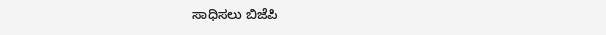ಸಾಧಿಸಲು ಬಿಜೆಪಿ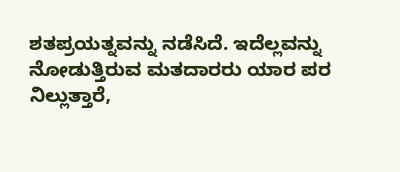ಶತಪ್ರಯತ್ನವನ್ನು ನಡೆಸಿದೆ. ಇದೆಲ್ಲವನ್ನು ನೋಡುತ್ತಿರುವ ಮತದಾರರು ಯಾರ ಪರ ನಿಲ್ಲುತ್ತಾರೆ,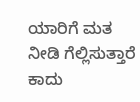ಯಾರಿಗೆ ಮತ ನೀಡಿ ಗೆಲ್ಲಿಸುತ್ತಾರೆ ಕಾದು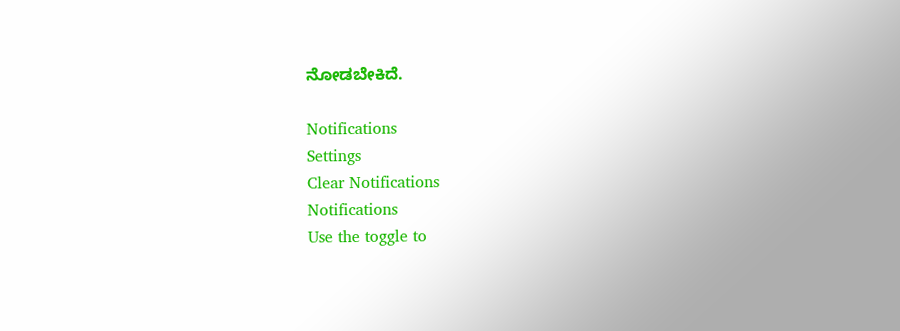ನೋಡಬೇಕಿದೆ.

Notifications
Settings
Clear Notifications
Notifications
Use the toggle to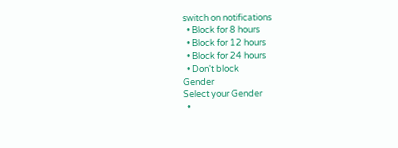switch on notifications
  • Block for 8 hours
  • Block for 12 hours
  • Block for 24 hours
  • Don't block
Gender
Select your Gender
  •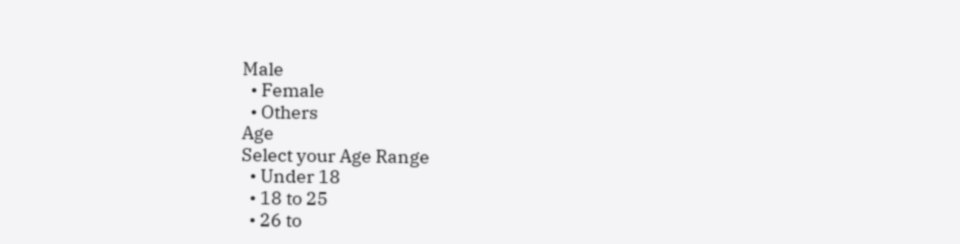Male
  • Female
  • Others
Age
Select your Age Range
  • Under 18
  • 18 to 25
  • 26 to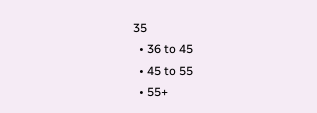35
  • 36 to 45
  • 45 to 55
  • 55+